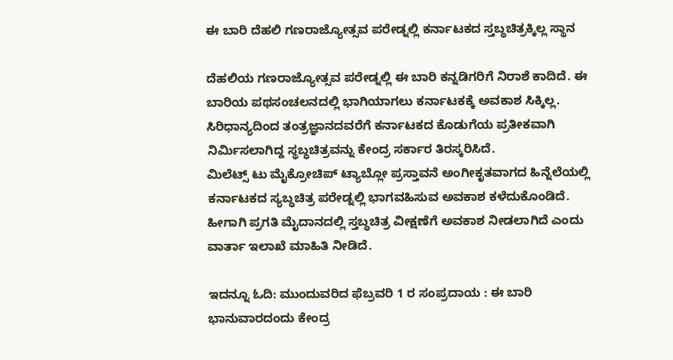ಈ ಬಾರಿ ದೆಹಲಿ ಗಣರಾಜ್ಯೋತ್ಸವ ಪರೇಡ್ನಲ್ಲಿ ಕರ್ನಾಟಕದ ಸ್ತಬ್ಧಚಿತ್ರಕ್ಕಿಲ್ಲ ಸ್ಥಾನ

ದೆಹಲಿಯ ಗಣರಾಜ್ಯೋತ್ಸವ ಪರೇಡ್ನಲ್ಲಿ ಈ ಬಾರಿ ಕನ್ನಡಿಗರಿಗೆ ನಿರಾಶೆ ಕಾದಿದೆ. ಈ ಬಾರಿಯ ಪಥಸಂಚಲನದಲ್ಲಿ ಭಾಗಿಯಾಗಲು ಕರ್ನಾಟಕಕ್ಕೆ ಅವಕಾಶ ಸಿಕ್ಕಿಲ್ಲ. ಸಿರಿಧಾನ್ಯದಿಂದ ತಂತ್ರಜ್ಞಾನದವರೆಗೆ ಕರ್ನಾಟಕದ ಕೊಡುಗೆಯ ಪ್ರತೀಕವಾಗಿ ನಿರ್ಮಿಸಲಾಗಿದ್ದ ಸ್ಥಬ್ಧಚಿತ್ರವನ್ನು ಕೇಂದ್ರ ಸರ್ಕಾರ ತಿರಸ್ಕರಿಸಿದೆ.
ಮಿಲೆಟ್ಸ್ ಟು ಮೈಕ್ರೋಚಿಪ್ ಟ್ಯಾಬ್ಲೋ ಪ್ರಸ್ತಾವನೆ ಅಂಗೀಕೃತವಾಗದ ಹಿನ್ನೆಲೆಯಲ್ಲಿ ಕರ್ನಾಟಕದ ಸ್ಯಬ್ಧಚಿತ್ರ ಪರೇಡ್ನಲ್ಲಿ ಭಾಗವಹಿಸುವ ಅವಕಾಶ ಕಳೆದುಕೊಂಡಿದೆ. ಹೀಗಾಗಿ ಪ್ರಗತಿ ಮೈದಾನದಲ್ಲಿ ಸ್ತಬ್ಧಚಿತ್ರ ವೀಕ್ಷಣೆಗೆ ಅವಕಾಶ ನೀಡಲಾಗಿದೆ ಎಂದು ವಾರ್ತಾ ಇಲಾಖೆ ಮಾಹಿತಿ ನೀಡಿದೆ.

ಇದನ್ನೂ ಓದಿ: ಮುಂದುವರಿದ ಫೆಬ್ರವರಿ 1 ರ ಸಂಪ್ರದಾಯ : ಈ ಬಾರಿ ಭಾನುವಾರದಂದು ಕೇಂದ್ರ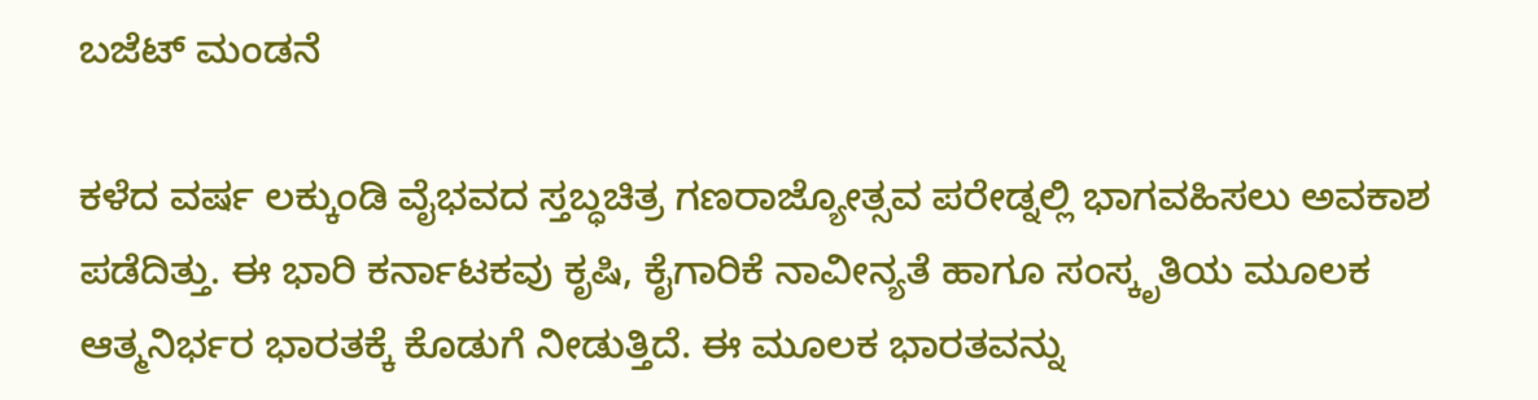ಬಜೆಟ್ ಮಂಡನೆ

ಕಳೆದ ವರ್ಷ ಲಕ್ಕುಂಡಿ ವೈಭವದ ಸ್ತಬ್ಧಚಿತ್ರ ಗಣರಾಜ್ಯೋತ್ಸವ ಪರೇಡ್ನಲ್ಲಿ ಭಾಗವಹಿಸಲು ಅವಕಾಶ ಪಡೆದಿತ್ತು. ಈ ಭಾರಿ ಕರ್ನಾಟಕವು ಕೃಷಿ, ಕೈಗಾರಿಕೆ ನಾವೀನ್ಯತೆ ಹಾಗೂ ಸಂಸ್ಕೃತಿಯ ಮೂಲಕ ಆತ್ಮನಿರ್ಭರ ಭಾರತಕ್ಕೆ ಕೊಡುಗೆ ನೀಡುತ್ತಿದೆ. ಈ ಮೂಲಕ ಭಾರತವನ್ನು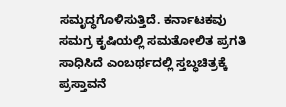ಸಮೃದ್ಧಗೊಳಿಸುತ್ತಿದೆ. ಕರ್ನಾಟಕವು ಸಮಗ್ರ ಕೃಷಿಯಲ್ಲಿ ಸಮತೋಲಿತ ಪ್ರಗತಿ ಸಾಧಿಸಿದೆ ಎಂಬರ್ಥದಲ್ಲಿ ಸ್ತಬ್ಧಚಿತ್ರಕ್ಕೆ ಪ್ರಸ್ತಾವನೆ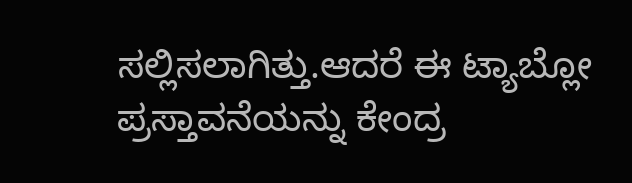ಸಲ್ಲಿಸಲಾಗಿತ್ತು.ಆದರೆ ಈ ಟ್ಯಾಬ್ಲೋ ಪ್ರಸ್ತಾವನೆಯನ್ನು ಕೇಂದ್ರ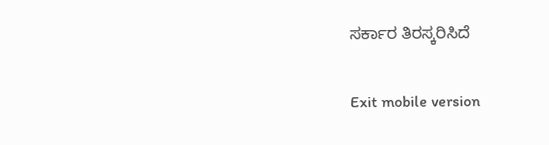ಸರ್ಕಾರ ತಿರಸ್ಕರಿಸಿದೆ

Exit mobile version